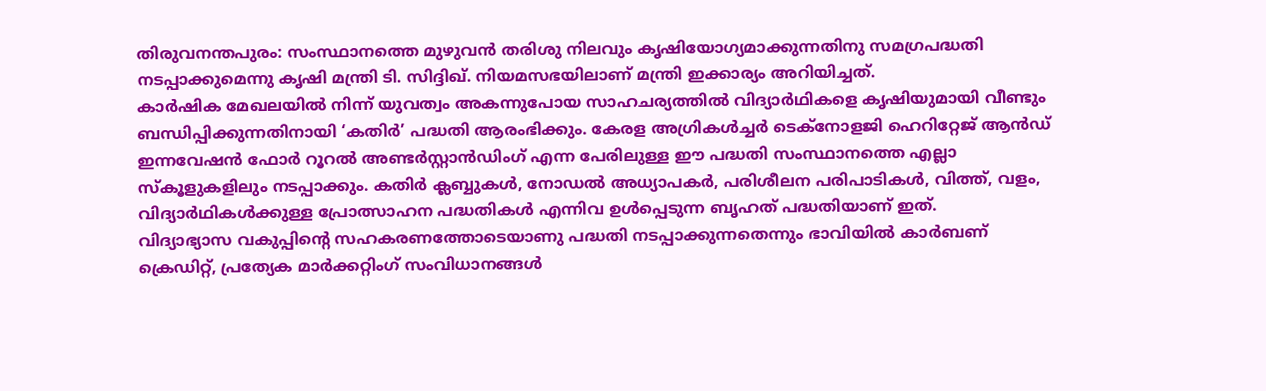തിരുവനന്തപുരം: സംസ്ഥാനത്തെ മുഴുവൻ തരിശു നിലവും കൃഷിയോഗ്യമാക്കുന്നതിനു സമഗ്രപദ്ധതി നടപ്പാക്കുമെന്നു കൃഷി മന്ത്രി ടി. സിദ്ദിഖ്. നിയമസഭയിലാണ് മന്ത്രി ഇക്കാര്യം അറിയിച്ചത്.
കാർഷിക മേഖലയിൽ നിന്ന് യുവത്വം അകന്നുപോയ സാഹചര്യത്തിൽ വിദ്യാർഥികളെ കൃഷിയുമായി വീണ്ടും ബന്ധിപ്പിക്കുന്നതിനായി ‘കതിർ’ പദ്ധതി ആരംഭിക്കും. കേരള അഗ്രികൾച്ചർ ടെക്നോളജി ഹെറിറ്റേജ് ആൻഡ് ഇന്നവേഷൻ ഫോർ റൂറൽ അണ്ടർസ്റ്റാൻഡിംഗ് എന്ന പേരിലുള്ള ഈ പദ്ധതി സംസ്ഥാനത്തെ എല്ലാ സ്കൂളുകളിലും നടപ്പാക്കും. കതിർ ക്ലബ്ബുകൾ, നോഡൽ അധ്യാപകർ, പരിശീലന പരിപാടികൾ, വിത്ത്, വളം, വിദ്യാർഥികൾക്കുള്ള പ്രോത്സാഹന പദ്ധതികൾ എന്നിവ ഉൾപ്പെടുന്ന ബൃഹത് പദ്ധതിയാണ് ഇത്.
വിദ്യാഭ്യാസ വകുപ്പിന്റെ സഹകരണത്തോടെയാണു പദ്ധതി നടപ്പാക്കുന്നതെന്നും ഭാവിയിൽ കാർബണ് ക്രെഡിറ്റ്, പ്രത്യേക മാർക്കറ്റിംഗ് സംവിധാനങ്ങൾ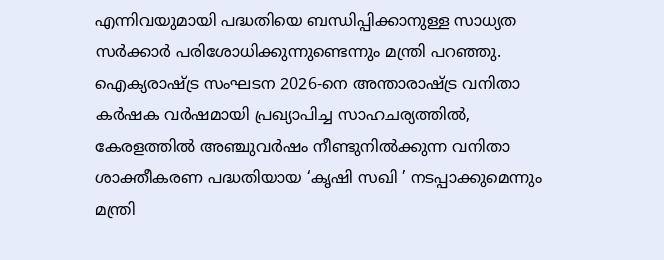എന്നിവയുമായി പദ്ധതിയെ ബന്ധിപ്പിക്കാനുള്ള സാധ്യത സർക്കാർ പരിശോധിക്കുന്നുണ്ടെന്നും മന്ത്രി പറഞ്ഞു.
ഐക്യരാഷ്ട്ര സംഘടന 2026-നെ അന്താരാഷ്ട്ര വനിതാ കർഷക വർഷമായി പ്രഖ്യാപിച്ച സാഹചര്യത്തിൽ, കേരളത്തിൽ അഞ്ചുവർഷം നീണ്ടുനിൽക്കുന്ന വനിതാ ശാക്തീകരണ പദ്ധതിയായ ‘കൃഷി സഖി ’ നടപ്പാക്കുമെന്നും മന്ത്രി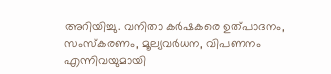അറിയിച്ചു. വനിതാ കർഷകരെ ഉത്പാദനം, സംസ്കരണം, മൂല്യവർധന, വിപണനം എന്നിവയുമായി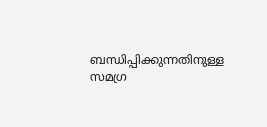ബന്ധിപ്പിക്കുന്നതിനുള്ള സമഗ്ര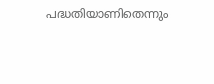പദ്ധതിയാണിതെന്നും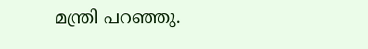മന്ത്രി പറഞ്ഞു.